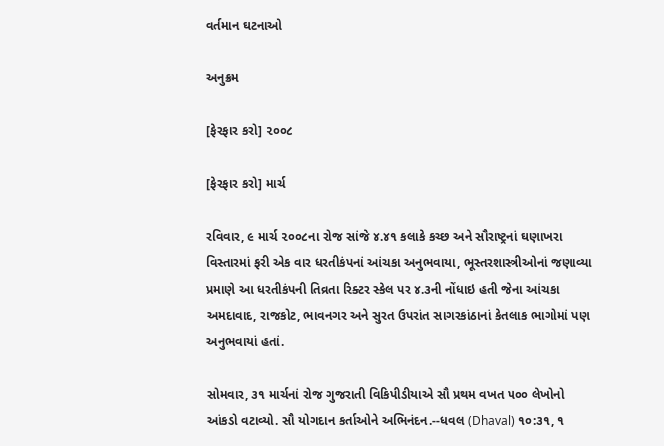વર્તમાન ઘટનાઓ

અનુક્રમ

[ફેરફાર કરો] ૨૦૦૮

[ફેરફાર કરો] માર્ચ

રવિવાર, ૯ માર્ચ ૨૦૦૮ના રોજ સાંજે ૪.૪૧ કલાકે કચ્છ અને સૌરાષ્ટ્રનાં ઘણાખરા વિસ્તારમાં ફરી એક વાર ધરતીકંપનાં આંચકા અનુભવાયા, ભૂસ્તરશાસ્ત્રીઓનાં જણાવ્યા પ્રમાણે આ ધરતીકંપની તિવ્રતા રિક્ટર સ્કેલ પર ૪.૩ની નોંધાઇ હતી જેના આંચકા અમદાવાદ, રાજકોટ, ભાવનગર અને સુરત ઉપરાંત સાગરકાંઠાનાં કેતલાક ભાગોમાં પણ અનુભવાયાં હતાં.

સોમવાર, ૩૧ માર્ચનાં રોજ ગુજરાતી વિકિપીડીયાએ સૌ પ્રથમ વખત ૫૦૦ લેખોનો આંકડો વટાવ્યો. સૌ યોગદાન કર્તાઓને અભિનંદન.--ધવલ (Dhaval) ૧૦:૩૧, ૧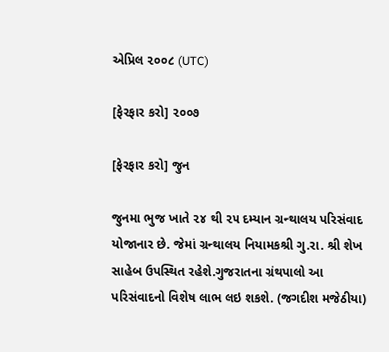એપ્રિલ ૨૦૦૮ (UTC)

[ફેરફાર કરો] ૨૦૦૭

[ફેરફાર કરો] જુન

જુનમા ભુજ ખાતે ૨૪ થી ૨૫ દમ્યાન ગ્રન્થાલય પરિસંવાદ યોજાનાર છે. જેમાં ગ્રન્થાલય નિયામકશ્રી ગુ.રા. શ્રી શેખ સાહેબ ઉપસ્થિત રહેશે.ગુજરાતના ગ્રંથપાલો આ પરિસંવાદનો વિશેષ લાભ લઇ શકશે. (જગદીશ મજેઠીયા)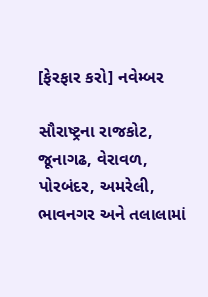[ફેરફાર કરો] નવેમ્બર

સૌરાષ્ટ્રના રાજકોટ, જૂનાગઢ, વેરાવળ, પોરબંદર, અમરેલી, ભાવનગર અને તલાલામાં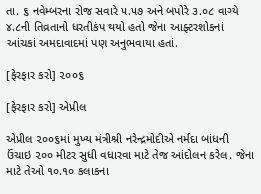તા. ૬ નવેમ્બરના રોજ સવારે ૫.૫૭ અને બપોરે ૩.૦૮ વાગ્યે ૪.૮ની તિવ્રતાનો ધરતીકંપ થયો હતો જેના આફ્ટરશોકનાં આંચકાં અમદાવાદમાં પણ અનુભવાયા હતાં.

[ફેરફાર કરો] ૨૦૦૬

[ફેરફાર કરો] એપ્રીલ

એપ્રીલ ૨૦૦૬માં મુખ્ય મંત્રીશ્રી નરેન્દ્રમોદીએ નર્મદા બાંધની ઉંચાઇ ૨૦૦ મીટર સુધી વધારવા માટે તેજ આંદોલન કરેલ. જેના માટે તેઓ ૧૦.૧૦ કલાકના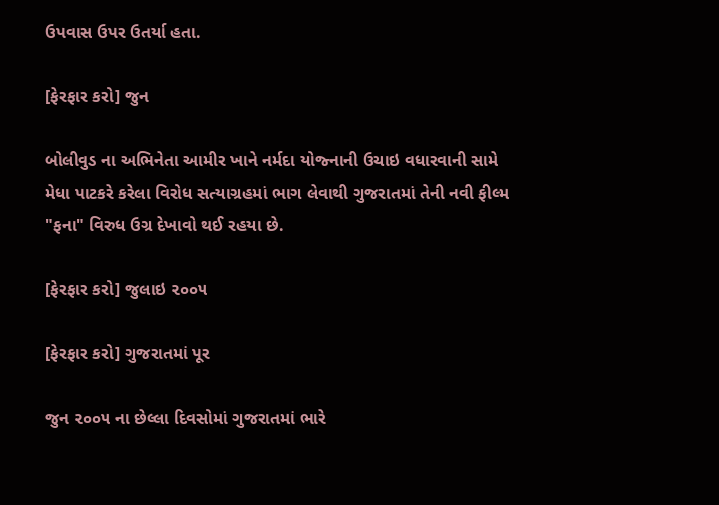ઉપવાસ ઉપર ઉતર્યા હતા.

[ફેરફાર કરો] જુન

બોલીવુડ ના અભિનેતા આમીર ખાને નર્મદા યોજ્નાની ઉચાઇ વધારવાની સામે મેધા પાટકરે કરેલા વિરોધ સત્યાગ્રહમાં ભાગ લેવાથી ગુજરાતમાં તેની નવી ફીલ્મ "ફના" વિરુધ ઉગ્ર દેખાવો થઈ રહયા છે.

[ફેરફાર કરો] જુલાઇ ૨૦૦૫

[ફેરફાર કરો] ગુજરાતમાં પૂર

જુન ૨૦૦૫ ના છેલ્લા દિવસોમાં ગુજરાતમાં ભારે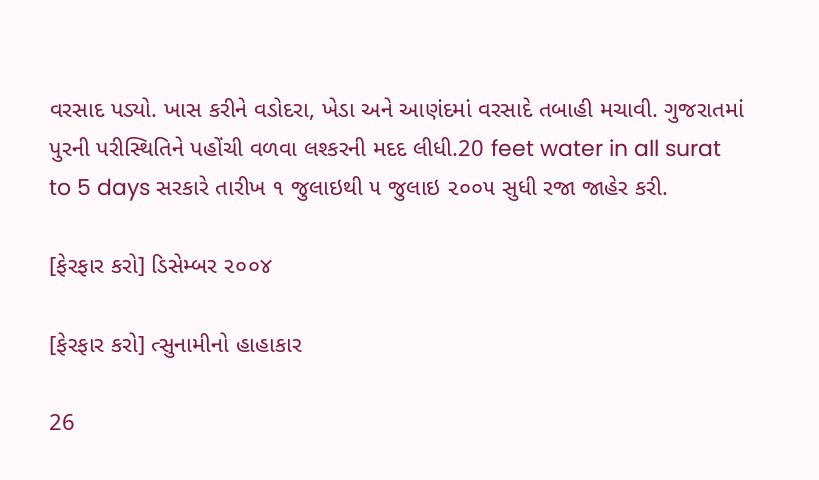વરસાદ પડ્યો. ખાસ કરીને વડોદરા, ખેડા અને આણંદમાં વરસાદે તબાહી મચાવી. ગુજરાતમાં પુરની પરીસ્થિતિને પહોંચી વળવા લશ્કરની મદદ લીધી.20 feet water in all surat to 5 days સરકારે તારીખ ૧ જુલાઇથી ૫ જુલાઇ ૨૦૦૫ સુધી રજા જાહેર કરી.

[ફેરફાર કરો] ડિસેમ્બર ૨૦૦૪

[ફેરફાર કરો] ત્સુનામીનો હાહાકાર

26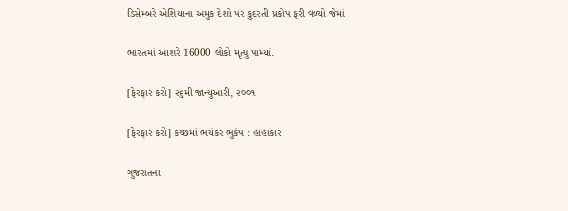ડિસેમ્બરે એશિયાના અમુક દેશો પર કુદરતી પ્રકોપ ફરી વળ્યો જેમાં

ભારતમાં આશરે 16000 લોકો મૃત્યુ પામ્યાં.

[ફેરફાર કરો] ૨૬મી જાન્યુઆરી, ૨૦૦૧

[ફેરફાર કરો] કચ્છમાં ભયંકર ભુકંપ : હાહાકાર

ગુજરાતના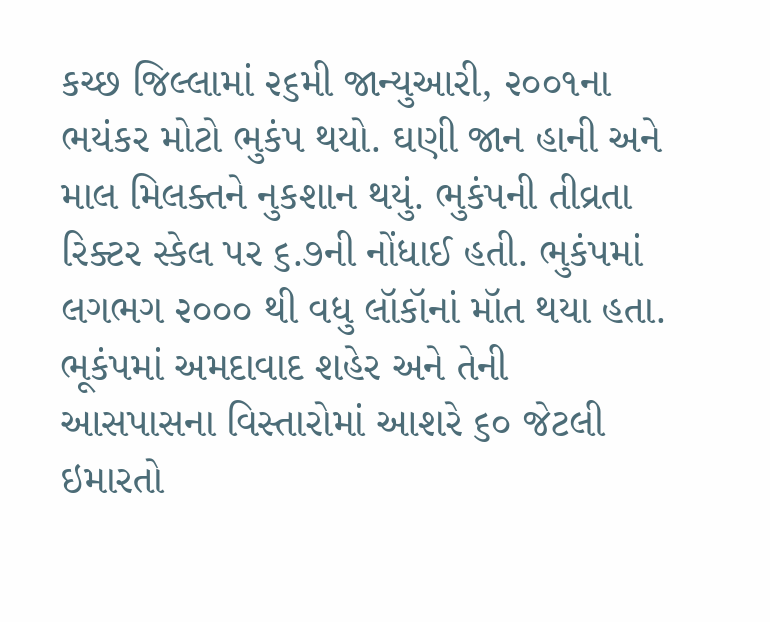કચ્છ જિલ્લામાં ૨૬મી જાન્યુઆરી, ૨૦૦૧ના ભયંકર મોટો ભુકંપ થયો. ઘણી જાન હાની અને માલ મિલક્તને નુકશાન થયું. ભુકંપની તીવ્રતા રિક્ટર સ્કેલ પર ૬.૭ની નોંધાઈ હતી. ભુકંપમાં લગભગ ૨૦૦૦ થી વધુ લૉકૉનાં મૉત થયા હતા. ભૂકંપમાં અમદાવાદ શહેર અને તેની આસપાસના વિસ્તારોમાં આશરે ૬૦ જેટલી ઇમારતો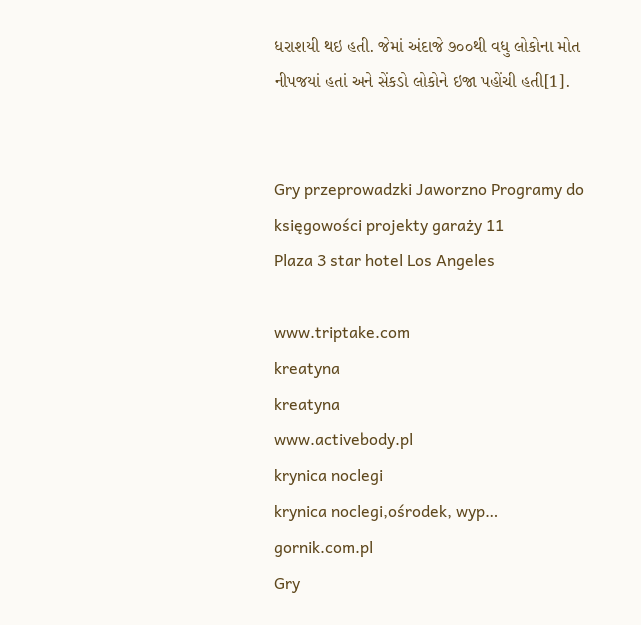ધરાશયી થઇ હતી. જેમાં અંદાજે ૭૦૦થી વધુ લોકોના મોત નીપજયાં હતાં અને સેંકડો લોકોને ઇજા પહોંચી હતી[1].


Gry przeprowadzki Jaworzno Programy do księgowości projekty garaży 11
Plaza 3 star hotel Los Angeles

www.triptake.com
kreatyna
kreatyna
www.activebody.pl
krynica noclegi
krynica noclegi,ośrodek, wyp…
gornik.com.pl
Gry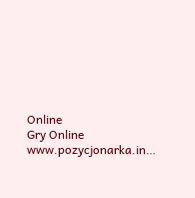Online
Gry Online
www.pozycjonarka.in…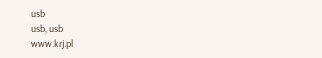usb
usb, usb
www.krj.pl